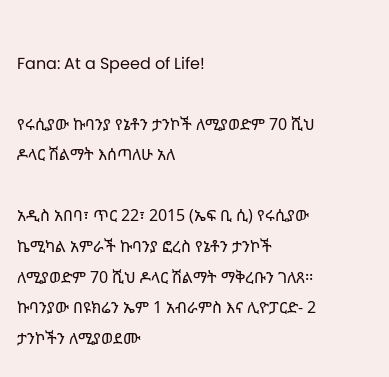Fana: At a Speed of Life!

የሩሲያው ኩባንያ የኔቶን ታንኮች ለሚያወድም 70 ሺህ ዶላር ሽልማት እሰጣለሁ አለ

አዲስ አበባ፣ ጥር 22፣ 2015 (ኤፍ ቢ ሲ) የሩሲያው ኬሚካል አምራች ኩባንያ ፎረስ የኔቶን ታንኮች ለሚያወድም 70 ሺህ ዶላር ሽልማት ማቅረቡን ገለጸ፡፡ ኩባንያው በዩክሬን ኤም 1 አብራምስ እና ሊዮፓርድ- 2 ታንኮችን ለሚያወደሙ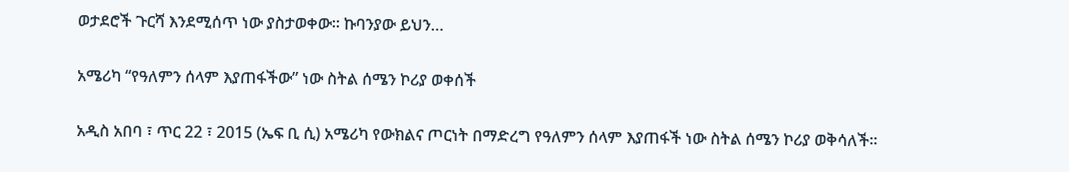ወታደሮች ጉርሻ እንደሚሰጥ ነው ያስታወቀው። ኩባንያው ይህን…

አሜሪካ “የዓለምን ሰላም እያጠፋችው” ነው ስትል ሰሜን ኮሪያ ወቀሰች

አዲስ አበባ ፣ ጥር 22 ፣ 2015 (ኤፍ ቢ ሲ) አሜሪካ የውክልና ጦርነት በማድረግ የዓለምን ሰላም እያጠፋች ነው ስትል ሰሜን ኮሪያ ወቅሳለች፡፡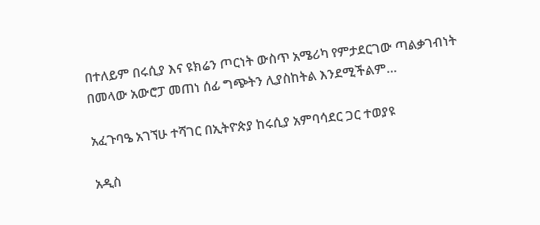በተለይም በሩሲያ እና ዩክሬን ጦርነት ውስጥ አሜሪካ የምታደርገው ጣልቃገብነት በመላው አውሮፓ መጠነ ሰፊ ግጭትን ሊያስከትል እንደሚችልም…

አፈጉባዔ አገኘሁ ተሻገር በኢትዮጵያ ከሩሲያ አምባሳደር ጋር ተወያዩ

አዲስ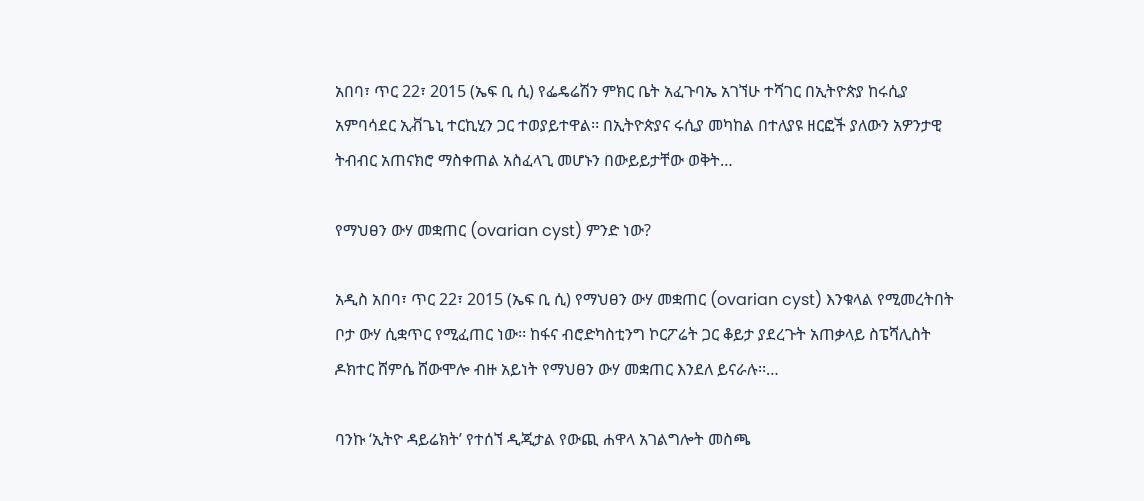አበባ፣ ጥር 22፣ 2015 (ኤፍ ቢ ሲ) የፌዴሬሽን ምክር ቤት አፈጉባኤ አገኘሁ ተሻገር በኢትዮጵያ ከሩሲያ አምባሳደር ኢቭጌኒ ተርኪሂን ጋር ተወያይተዋል፡፡ በኢትዮጵያና ሩሲያ መካከል በተለያዩ ዘርፎች ያለውን አዎንታዊ ትብብር አጠናክሮ ማስቀጠል አስፈላጊ መሆኑን በውይይታቸው ወቅት…

የማህፀን ውሃ መቋጠር (ovarian cyst) ምንድ ነው?

አዲስ አበባ፣ ጥር 22፣ 2015 (ኤፍ ቢ ሲ) የማህፀን ውሃ መቋጠር (ovarian cyst) እንቁላል የሚመረትበት ቦታ ውሃ ሲቋጥር የሚፈጠር ነው፡፡ ከፋና ብሮድካስቲንግ ኮርፖሬት ጋር ቆይታ ያደረጉት አጠቃላይ ስፔሻሊስት ዶክተር ሸምሴ ሸውሞሎ ብዙ አይነት የማህፀን ውሃ መቋጠር እንደለ ይናራሉ፡፡…

ባንኩ ‘ኢትዮ ዳይሬክት’ የተሰኘ ዲጂታል የውጪ ሐዋላ አገልግሎት መስጫ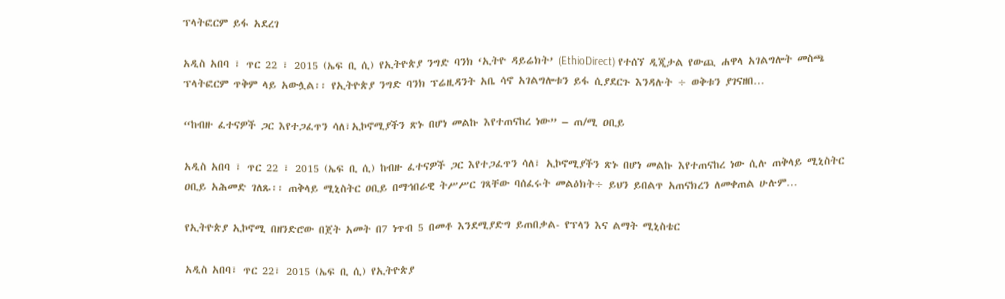ፕላትፎርም ይፋ አደረገ

አዲስ አበባ ፣ ጥር 22 ፣ 2015 (ኤፍ ቢ ሲ) የኢትዮጵያ ንግድ ባንክ ‘ኢትዮ ዳይሬክት’ (EthioDirect) የተሰኘ ዲጂታል የውጪ ሐዋላ አገልግሎት መስጫ ፕላትፎርም ጥቅም ላይ አውሏል፡፡ የኢትዮጵያ ንግድ ባንክ ፕሬዚዳንት አቤ ሳኖ አገልግሎቱን ይፋ ሲያደርጉ እንዳሉት ÷ ወቅቱን ያገናዘበ…

“ከብዙ ፈተናዎች ጋር እየተጋፈጥን ሳለ፣ኢኮኖሚያችን ጽኑ በሆነ መልኩ እየተጠናከረ ነው” – ጠ/ሚ ዐቢይ

አዲስ አበባ ፣ ጥር 22 ፣ 2015 (ኤፍ ቢ ሲ) ከብዙ ፈተናዎች ጋር እየተጋፈጥን ሳለ፣ ኢኮኖሚያችን ጽኑ በሆነ መልኩ እየተጠናከረ ነው ሲሉ ጠቅላይ ሚኒስትር ዐቢይ አሕመድ ገለጹ፡፡ ጠቅላይ ሚኒስትር ዐቢይ በማኅበራዊ ትሥሥር ገጻቸው ባሰፈሩት መልዕክት÷ ይህን ይበልጥ አጠናክረን ለመቀጠል ሁሉም…

የኢትዮጵያ ኢኮኖሚ በዘንድሮው በጀት አመት በ7 ነጥብ 5 በመቶ እንደሚያድግ ይጠበቃል- የፕላን እና ልማት ሚኒስቴር

አዲስ አበባ፣ ጥር 22፣ 2015 (ኤፍ ቢ ሲ) የኢትዮጵያ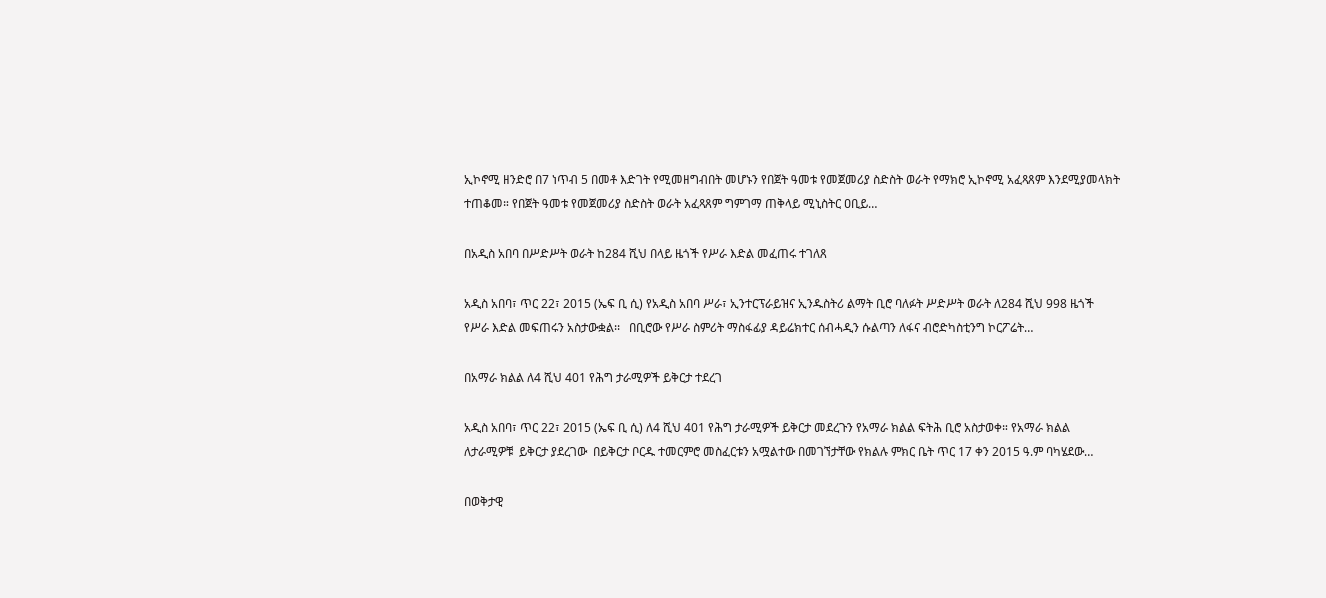ኢኮኖሚ ዘንድሮ በ7 ነጥብ 5 በመቶ እድገት የሚመዘግብበት መሆኑን የበጀት ዓመቱ የመጀመሪያ ስድስት ወራት የማክሮ ኢኮኖሚ አፈጻጸም እንደሚያመላክት ተጠቆመ። የበጀት ዓመቱ የመጀመሪያ ስድስት ወራት አፈጻጸም ግምገማ ጠቅላይ ሚኒስትር ዐቢይ…

በአዲስ አበባ በሥድሥት ወራት ከ284 ሺህ በላይ ዜጎች የሥራ እድል መፈጠሩ ተገለጸ

አዲስ አበባ፣ ጥር 22፣ 2015 (ኤፍ ቢ ሲ) የአዲስ አበባ ሥራ፣ ኢንተርፕራይዝና ኢንዱስትሪ ልማት ቢሮ ባለፉት ሥድሥት ወራት ለ284 ሺህ 998 ዜጎች የሥራ እድል መፍጠሩን አስታውቋል፡፡   በቢሮው የሥራ ስምሪት ማስፋፊያ ዳይሬክተር ሰብሓዲን ሱልጣን ለፋና ብሮድካስቲንግ ኮርፖሬት…

በአማራ ክልል ለ4 ሺህ 401 የሕግ ታራሚዎች ይቅርታ ተደረገ

አዲስ አበባ፣ ጥር 22፣ 2015 (ኤፍ ቢ ሲ) ለ4 ሺህ 401 የሕግ ታራሚዎች ይቅርታ መደረጉን የአማራ ክልል ፍትሕ ቢሮ አስታወቀ። የአማራ ክልል ለታራሚዎቹ  ይቅርታ ያደረገው  በይቅርታ ቦርዱ ተመርምሮ መስፈርቱን አሟልተው በመገኘታቸው የክልሉ ምክር ቤት ጥር 17 ቀን 2015 ዓ.ም ባካሄደው…

በወቅታዊ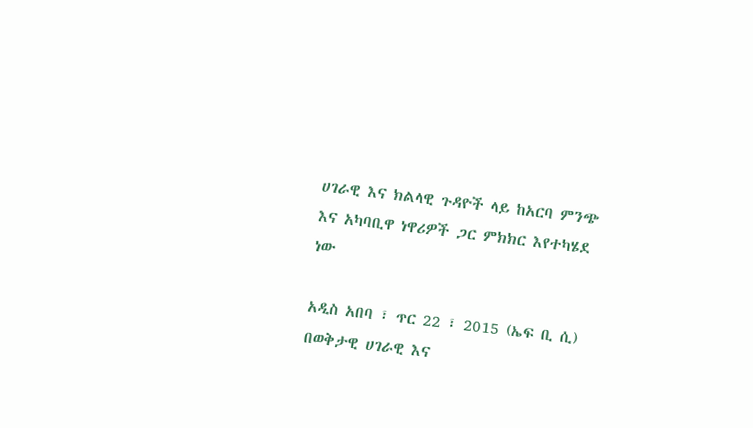ሀገራዊ እና ክልላዊ ጉዳዮች ላይ ከአርባ ምንጭ እና አካባቢዋ ነዋሪዎች ጋር ምክክር እየተካሄደ ነው

አዲስ አበባ ፣ ጥር 22 ፣ 2015 (ኤፍ ቢ ሲ) በወቅታዊ ሀገራዊ እና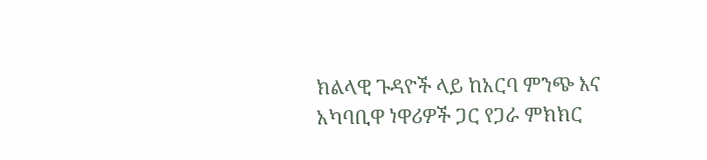ክልላዊ ጉዳዮች ላይ ከአርባ ምንጭ እና አካባቢዋ ነዋሪዎች ጋር የጋራ ምክክር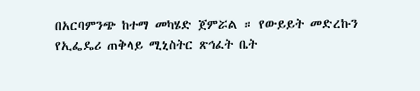በአርባምንጭ ከተማ መካሄድ ጀምሯል ። የውይይት መድረኩን የኢፌዴሪ ጠቅላይ ሚኒስትር ጽኅፈት ቤት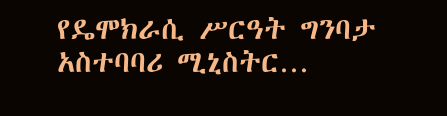የዴሞክራሲ ሥርዓት ግንባታ አስተባባሪ ሚኒስትር…